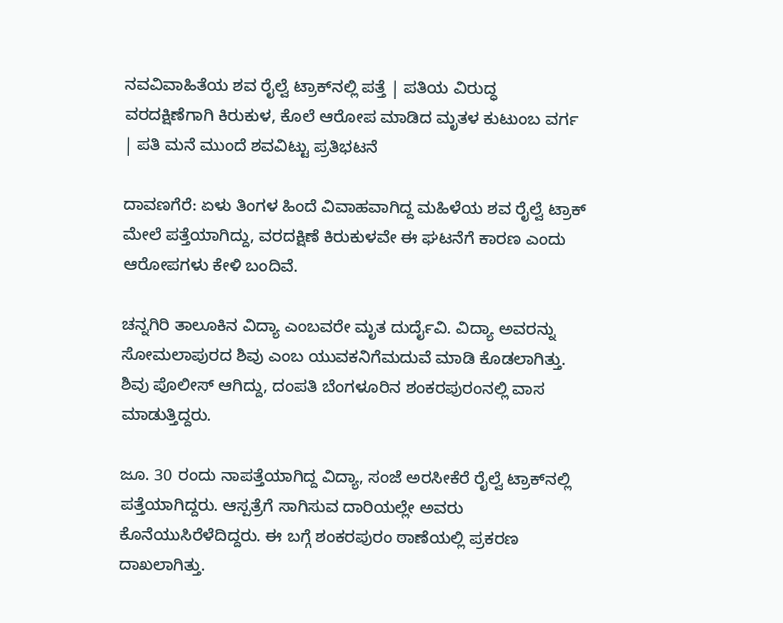ನವವಿವಾಹಿತೆಯ ಶವ ರೈಲ್ವೆ ಟ್ರಾಕ್‌ನಲ್ಲಿ ಪತ್ತೆ | ಪತಿಯ ವಿರುದ್ಧ ವರದಕ್ಷಿಣೆಗಾಗಿ ಕಿರುಕುಳ, ಕೊಲೆ ಆರೋಪ ಮಾಡಿದ ಮೃತಳ ಕುಟುಂಬ ವರ್ಗ | ಪತಿ ಮನೆ ಮುಂದೆ ಶವವಿಟ್ಟು ಪ್ರತಿಭಟನೆ

ದಾವಣಗೆರೆ: ಏಳು ತಿಂಗಳ ಹಿಂದೆ ವಿವಾಹವಾಗಿದ್ದ ಮಹಿಳೆಯ ಶವ ರೈಲ್ವೆ ಟ್ರಾಕ್ ಮೇಲೆ ಪತ್ತೆಯಾಗಿದ್ದು, ವರದಕ್ಷಿಣೆ ಕಿರುಕುಳವೇ ಈ ಘಟನೆಗೆ ಕಾರಣ ಎಂದು ಆರೋಪಗಳು ಕೇಳಿ ಬಂದಿವೆ.

ಚನ್ನಗಿರಿ ತಾಲೂಕಿನ ವಿದ್ಯಾ ಎಂಬವರೇ ಮೃತ ದುರ್ದೈವಿ. ವಿದ್ಯಾ ಅವರನ್ನು ಸೋಮಲಾಪುರದ ಶಿವು ಎಂಬ ಯುವಕನಿಗೆ‌ಮದುವೆ ಮಾಡಿ ಕೊಡಲಾಗಿತ್ತು. ಶಿವು ಪೊಲೀಸ್ ಆಗಿದ್ದು, ದಂಪತಿ ಬೆಂಗಳೂರಿನ ಶಂಕರಪುರಂನಲ್ಲಿ ವಾಸ ಮಾಡುತ್ತಿದ್ದರು.

ಜೂ. 30 ರಂದು ನಾಪತ್ತೆಯಾಗಿದ್ದ ‌ವಿದ್ಯಾ, ಸಂಜೆ ಅರಸೀಕೆರೆ ರೈಲ್ವೆ ಟ್ರಾಕ್‌ನಲ್ಲಿ ಪತ್ತೆಯಾಗಿದ್ದರು. ಆಸ್ಪತ್ರೆಗೆ ಸಾಗಿಸುವ ದಾರಿಯಲ್ಲೇ ಅವರು ಕೊನೆಯುಸಿರೆಳೆದಿದ್ದರು. ಈ ಬಗ್ಗೆ ಶಂಕರಪುರಂ ಠಾಣೆಯಲ್ಲಿ ಪ್ರಕರಣ ದಾಖಲಾಗಿತ್ತು.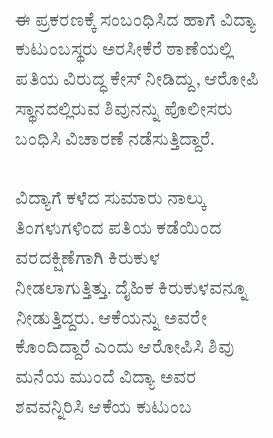ಈ ಪ್ರಕರಣಕ್ಕೆ ಸಂಬಂಧಿಸಿದ ಹಾಗೆ ವಿದ್ಯಾ ಕುಟುಂಬಸ್ಥರು ಅರಸೀಕೆರೆ ಠಾಣೆಯಲ್ಲಿ ಪತಿಯ ವಿರುದ್ಧ ಕೇಸ್ ನೀಡಿದ್ದು, ಆರೋಪಿ ಸ್ಥಾನದಲ್ಲಿರುವ ಶಿವುನನ್ನು ಪೊಲೀಸರು ಬಂಧಿಸಿ ವಿಚಾರಣೆ ನಡೆಸುತ್ತಿದ್ದಾರೆ.

ವಿದ್ಯಾಗೆ ಕಳೆದ ಸುಮಾರು ನಾಲ್ಕು ತಿಂಗಳುಗಳಿಂದ ಪತಿಯ ಕಡೆಯಿಂದ ವರದಕ್ಷಿಣೆಗಾಗಿ ಕಿರುಕುಳ ನೀಡಲಾಗುತ್ತಿತ್ತು. ದೈಹಿಕ ಕಿರುಕುಳವನ್ನೂ ನೀಡುತ್ತಿದ್ದರು. ಆಕೆಯನ್ನು ಅವರೇ ಕೊಂದಿದ್ದಾರೆ ಎಂದು ಆರೋಪಿಸಿ ಶಿವು ಮನೆಯ ಮುಂದೆ ವಿದ್ಯಾ ಅವರ ಶವವನ್ನಿರಿಸಿ ಆಕೆಯ ಕುಟುಂಬ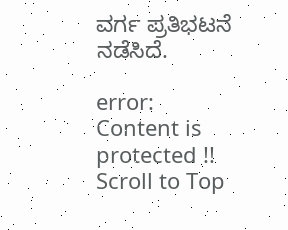ವರ್ಗ ಪ್ರತಿಭಟನೆ ನಡೆಸಿದೆ.

error: Content is protected !!
Scroll to Top